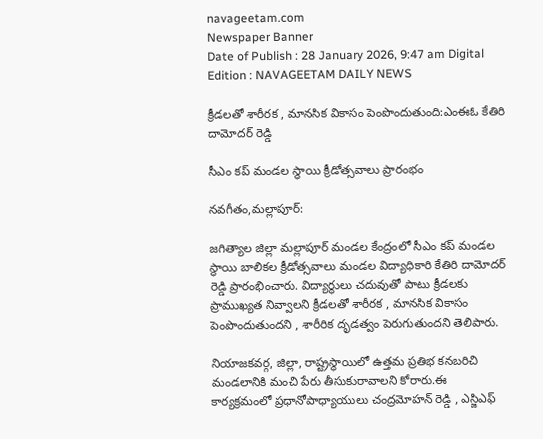navageetam.com
Newspaper Banner
Date of Publish : 28 January 2026, 9:47 am Digital Edition : NAVAGEETAM DAILY NEWS

క్రీడలతో శారీరక , మానసిక వికాసం పెంపొందుతుంది:ఎంఈఓ కేతిరి దామోదర్ రెడ్డి

సీఎం కప్ మండల స్థాయి క్రీడోత్సవాలు ప్రారంభం

నవగీతం,మల్లాపూర్:

జగిత్యాల జిల్లా మల్లాపూర్ మండల కేంద్రంలో సీఎం కప్ మండల స్థాయి బాలికల క్రీడోత్సవాలు మండల విద్యాధికారి కేతిరి దామోదర్ రెడ్డి ప్రారంభించారు. విద్యార్థులు చదువుతో పాటు క్రీడలకు ప్రాముఖ్యత నివ్వాలని క్రీడలతో శారీరక , మానసిక వికాసం పెంపొందుతుందని , శారీరిక దృడత్వం పెరుగుతుందని తెలిపారు.

నియాజకవర్గ, జిల్లా, రాష్ట్రస్థాయిలో ఉత్తమ ప్రతిభ కనబరిచి మండలానికి మంచి పేరు తీసుకురావాలని కోరారు.ఈ కార్యక్రమంలో ప్రధానోపాధ్యాయులు చంద్రమోహన్ రెడ్డి , ఎస్జిఎఫ్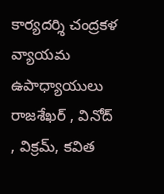కార్యదర్శి చంద్రకళ వ్యాయమ ఉపాధ్యాయులు రాజశేఖర్ , వినోద్ , విక్రమ్, కవిత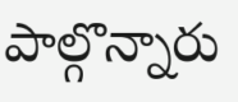పాల్గొన్నారు